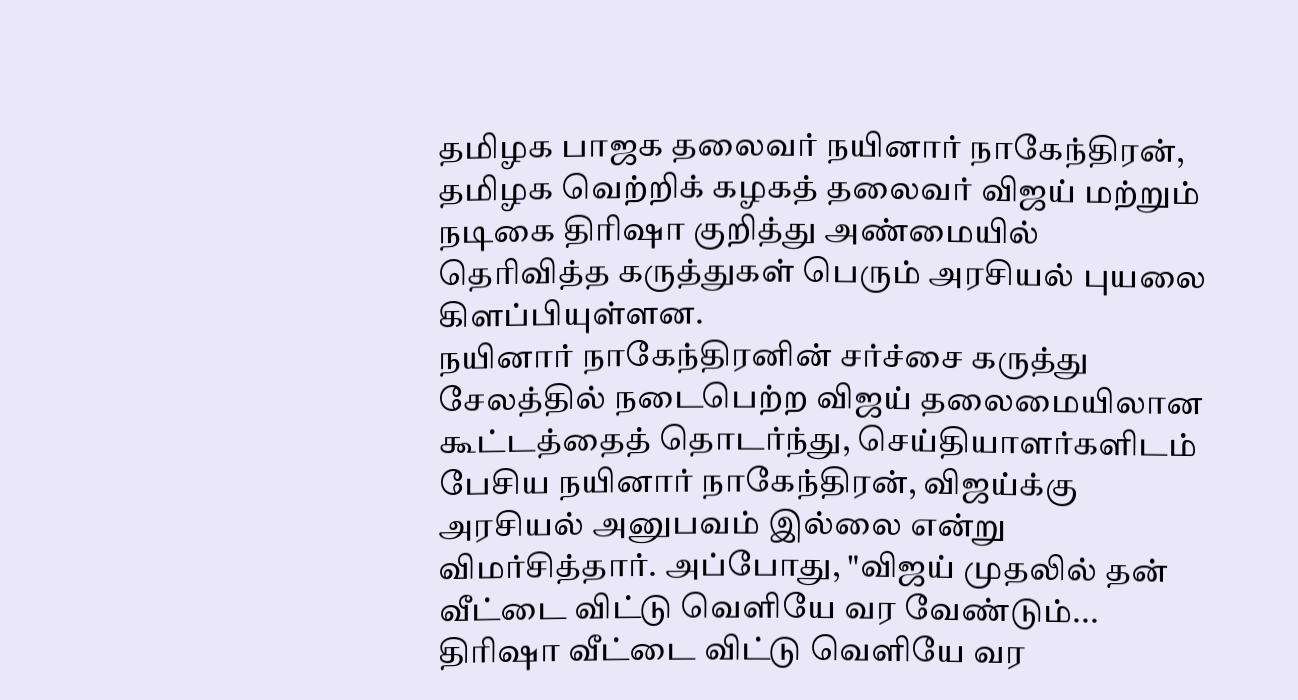தமிழக பாஜக தலைவர் நயினார் நாகேந்திரன், தமிழக வெற்றிக் கழகத் தலைவர் விஜய் மற்றும் நடிகை திரிஷா குறித்து அண்மையில் தெரிவித்த கருத்துகள் பெரும் அரசியல் புயலை கிளப்பியுள்ளன.
நயினார் நாகேந்திரனின் சர்ச்சை கருத்து
சேலத்தில் நடைபெற்ற விஜய் தலைமையிலான கூட்டத்தைத் தொடர்ந்து, செய்தியாளர்களிடம் பேசிய நயினார் நாகேந்திரன், விஜய்க்கு அரசியல் அனுபவம் இல்லை என்று விமர்சித்தார். அப்போது, "விஜய் முதலில் தன் வீட்டை விட்டு வெளியே வர வேண்டும்... திரிஷா வீட்டை விட்டு வெளியே வர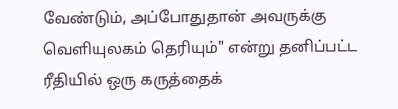வேண்டும், அப்போதுதான் அவருக்கு வெளியுலகம் தெரியும்" என்று தனிப்பட்ட ரீதியில் ஒரு கருத்தைக்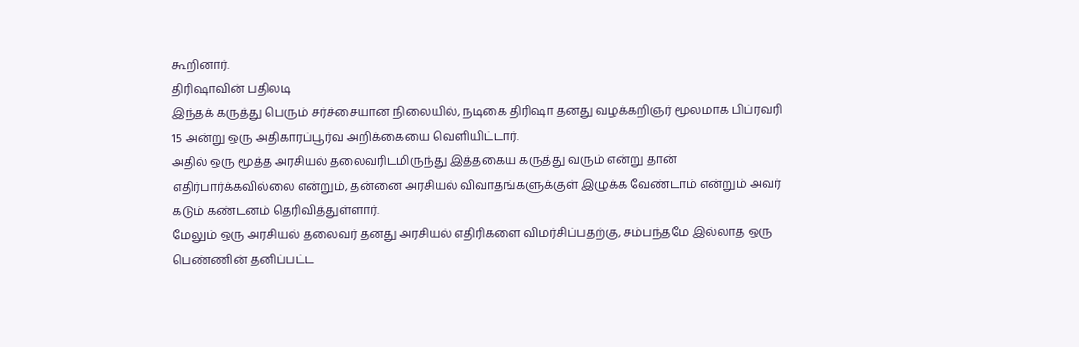கூறினார்.
திரிஷாவின் பதிலடி
இந்தக் கருத்து பெரும் சர்ச்சையான நிலையில், நடிகை திரிஷா தனது வழக்கறிஞர் மூலமாக பிப்ரவரி 15 அன்று ஒரு அதிகாரப்பூர்வ அறிக்கையை வெளியிட்டார்.
அதில் ஒரு மூத்த அரசியல் தலைவரிடமிருந்து இத்தகைய கருத்து வரும் என்று தான் எதிர்பார்க்கவில்லை என்றும், தன்னை அரசியல் விவாதங்களுக்குள் இழுக்க வேண்டாம் என்றும் அவர் கடும் கண்டனம் தெரிவித்துள்ளார்.
மேலும் ஒரு அரசியல் தலைவர் தனது அரசியல் எதிரிகளை விமர்சிப்பதற்கு, சம்பந்தமே இல்லாத ஒரு பெண்ணின் தனிப்பட்ட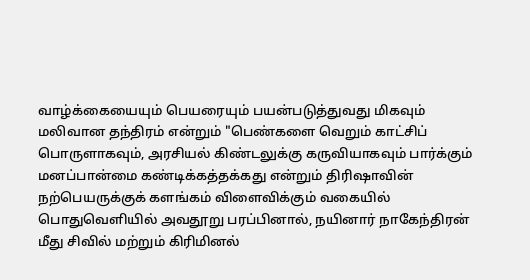வாழ்க்கையையும் பெயரையும் பயன்படுத்துவது மிகவும் மலிவான தந்திரம் என்றும் "பெண்களை வெறும் காட்சிப் பொருளாகவும், அரசியல் கிண்டலுக்கு கருவியாகவும் பார்க்கும் மனப்பான்மை கண்டிக்கத்தக்கது என்றும் திரிஷாவின் நற்பெயருக்குக் களங்கம் விளைவிக்கும் வகையில் பொதுவெளியில் அவதூறு பரப்பினால், நயினார் நாகேந்திரன் மீது சிவில் மற்றும் கிரிமினல்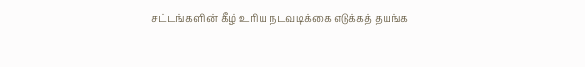சட்டங்களின் கீழ் உரிய நடவடிக்கை எடுக்கத் தயங்க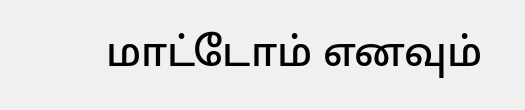மாட்டோம் எனவும்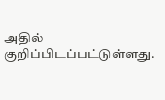அதில் குறிப்பிடப்பட்டுள்ளது.